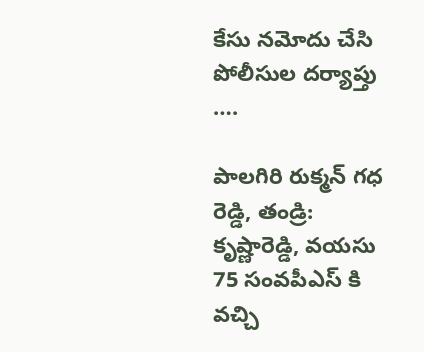కేసు నమోదు చేసి పోలీసుల దర్యాప్తు ….

పాలగిరి రుక్మన్ గధ రెడ్డి, తండ్రి: కృష్ణారెడ్డి, వయసు 75 సంవపీఎస్ కి వచ్చి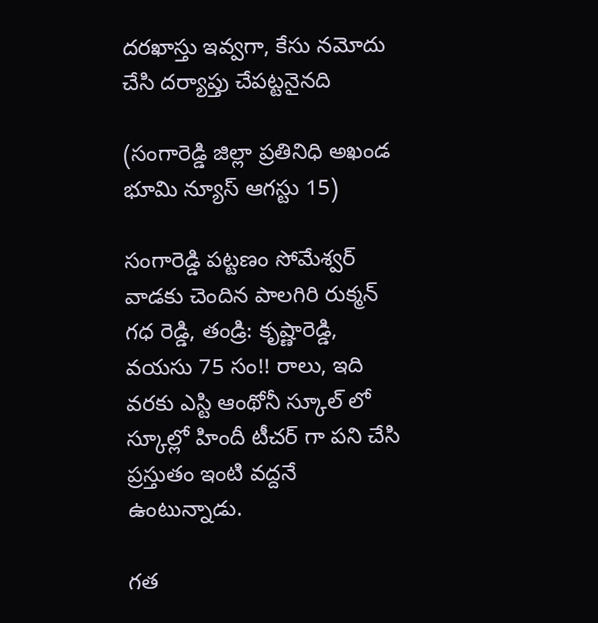దరఖాస్తు ఇవ్వగా, కేసు నమోదు చేసి దర్యాప్తు చేపట్టనైనది

(సంగారెడ్డి జిల్లా ప్రతినిధి అఖండ భూమి న్యూస్ ఆగస్టు 15)

సంగారెడ్డి పట్టణం సోమేశ్వర్ వాడకు చెందిన పాలగిరి రుక్మన్ గధ రెడ్డి, తండ్రి: కృష్ణారెడ్డి, వయసు 75 సం!! రాలు, ఇది వరకు ఎస్టి ఆంథోనీ స్కూల్ లో స్కూల్లో హిందీ టీచర్ గా పని చేసి ప్రస్తుతం ఇంటి వద్దనే ఉంటున్నాడు.

గత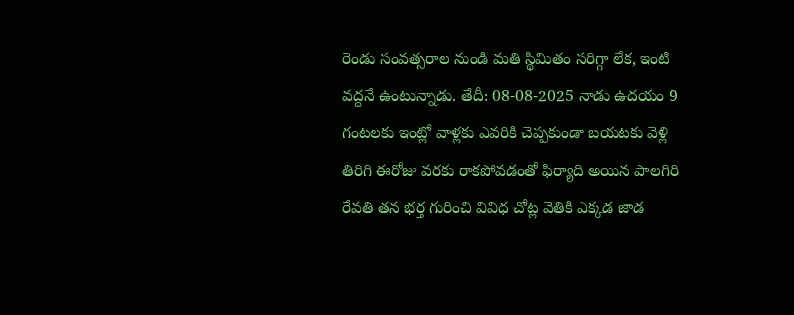రెండు సంవత్సరాల నుండి మతి స్థిమితం సరిగ్గా లేక, ఇంటి వద్దనే ఉంటున్నాడు. తేదీ: 08-08-2025 నాడు ఉదయం 9 గంటలకు ఇంట్లో వాళ్లకు ఎవరికి చెప్పకుండా బయటకు వెళ్లి తిరిగి ఈరోజు వరకు రాకపోవడంతో ఫిర్యాది అయిన పాలగిరి రేవతి తన భర్త గురించి వివిధ చోట్ల వెతికి ఎక్కడ జాడ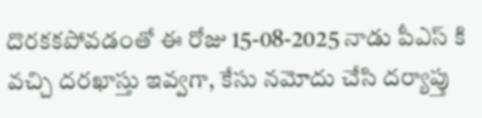దొరకకపోవడంతో ఈ రోజు 15-08-2025 నాడు పీఎస్ కి వచ్చి దరఖాస్తు ఇవ్వగా, కేసు నమోదు చేసి దర్యాప్తు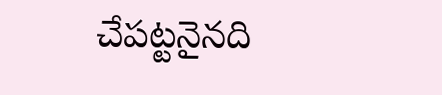చేపట్టనైనది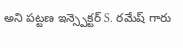అని పట్టణ ఇన్స్పెక్టర్ S. రమేష్ గారు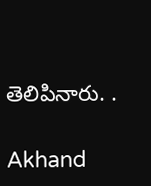తెలిపినారు. .

Akhand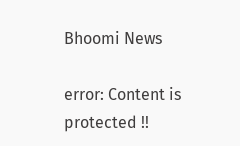Bhoomi News

error: Content is protected !!